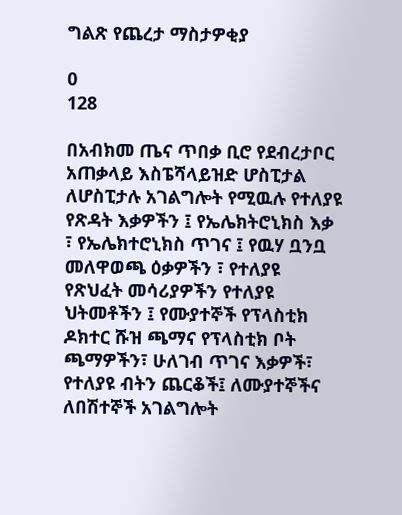ግልጽ የጨረታ ማስታዎቂያ

0
128

በአብክመ ጤና ጥበቃ ቢሮ የደብረታቦር አጠቃላይ እስፔሻላይዝድ ሆስፒታል ለሆስፒታሉ አገልግሎት የሚዉሉ የተለያዩ የጽዳት እቃዎችን ፤ የኤሌክትሮኒክስ እቃ ፣ የኤሌክተሮኒክስ ጥገና ፤ የዉሃ ቧንቧ መለዋወጫ ዕቃዎችን ፣ የተለያዩ የጽህፈት መሳሪያዎችን የተለያዩ ህትመቶችን ፤ የሙያተኞች የፕላስቲክ ዶክተር ሹዝ ጫማና የፕላስቲክ ቦት ጫማዎችን፣ ሁለገብ ጥገና እቃዎች፣ የተለያዩ ብትን ጨርቆች፤ ለሙያተኞችና ለበሽተኞች አገልግሎት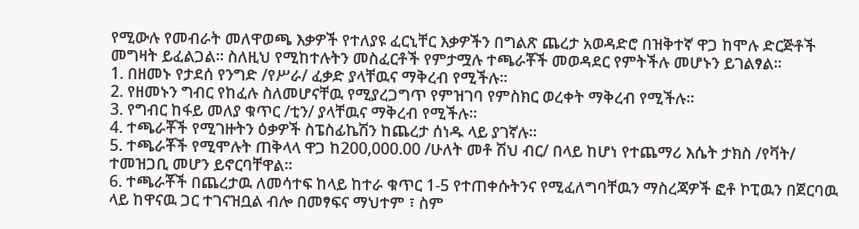የሚውሉ የመብራት መለዋወጫ እቃዎች የተለያዩ ፈርኒቸር እቃዎችን በግልጽ ጨረታ አወዳድሮ በዝቅተኛ ዋጋ ከሞሉ ድርጅቶች መግዛት ይፈልጋል፡፡ ስለዚህ የሚከተሉትን መስፈርቶች የምታሟሉ ተጫራቾች መወዳደር የምትችሉ መሆኑን ይገልፃል፡፡
1. በዘመኑ የታደሰ የንግድ /የሥራ/ ፈቃድ ያላቸዉና ማቅረብ የሚችሉ፡፡
2. የዘመኑን ግብር የከፈሉ ስለመሆናቸዉ የሚያረጋግጥ የምዝገባ የምስክር ወረቀት ማቅረብ የሚችሉ፡፡
3. የግብር ከፋይ መለያ ቁጥር /ቲን/ ያላቸዉና ማቅረብ የሚችሉ፡፡
4. ተጫራቾች የሚገዙትን ዕቃዎች ስፔስፊኬሽን ከጨረታ ሰነዱ ላይ ያገኛሉ፡፡
5. ተጫራቾች የሚሞሉት ጠቅላላ ዋጋ ከ200,000.00 /ሁለት መቶ ሽህ ብር/ በላይ ከሆነ የተጨማሪ እሴት ታክስ /የቫት/ ተመዝጋቢ መሆን ይኖርባቸዋል፡፡
6. ተጫራቾች በጨረታዉ ለመሳተፍ ከላይ ከተራ ቁጥር 1-5 የተጠቀሱትንና የሚፈለግባቸዉን ማስረጃዎች ፎቶ ኮፒዉን በጀርባዉ ላይ ከዋናዉ ጋር ተገናዝቧል ብሎ በመፃፍና ማህተም ፣ ስም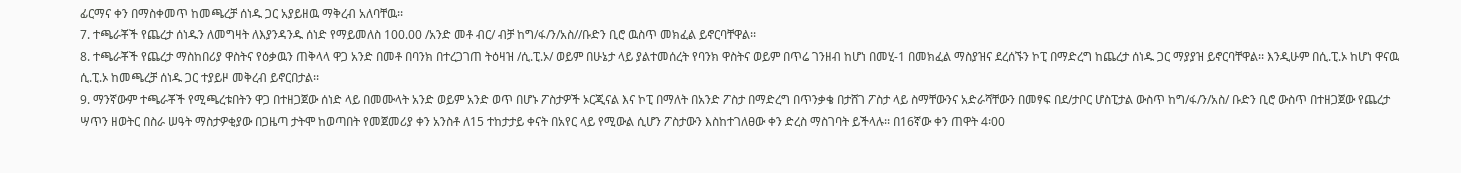ፊርማና ቀን በማስቀመጥ ከመጫረቻ ሰነዱ ጋር አያይዘዉ ማቅረብ አለባቸዉ፡፡
7. ተጫራቾች የጨረታ ሰነዱን ለመግዛት ለእያንዳንዱ ሰነድ የማይመለስ 100.00 /አንድ መቶ ብር/ ብቻ ከግ/ፋ/ን/አስ//ቡድን ቢሮ ዉስጥ መክፈል ይኖርባቸዋል፡፡
8. ተጫራቾች የጨረታ ማስከበሪያ ዋስትና የዕቃዉን ጠቅላላ ዋጋ አንድ በመቶ በባንክ በተረጋገጠ ትዕዛዝ /ሲ.ፒ.ኦ/ ወይም በሁኔታ ላይ ያልተመሰረት የባንክ ዋስትና ወይም በጥሬ ገንዘብ ከሆነ በመሂ-1 በመክፈል ማስያዝና ደረሰኙን ኮፒ በማድረግ ከጨረታ ሰነዱ ጋር ማያያዝ ይኖርባቸዋል፡፡ እንዲሁም በሲ.ፒ.ኦ ከሆነ ዋናዉ ሲ.ፒ.ኦ ከመጫረቻ ሰነዱ ጋር ተያይዞ መቅረብ ይኖርበታል፡፡
9. ማንኛውም ተጫራቾች የሚጫረቱበትን ዋጋ በተዘጋጀው ሰነድ ላይ በመሙላት አንድ ወይም አንድ ወጥ በሆኑ ፖስታዎች ኦርጂናል እና ኮፒ በማለት በአንድ ፖስታ በማድረግ በጥንቃቄ በታሸገ ፖስታ ላይ ስማቸውንና አድራሻቸውን በመፃፍ በደ/ታቦር ሆስፒታል ውስጥ ከግ/ፋ/ን/አስ/ ቡድን ቢሮ ውስጥ በተዘጋጀው የጨረታ ሣጥን ዘወትር በስራ ሠዓት ማስታዎቂያው በጋዜጣ ታትሞ ከወጣበት የመጀመሪያ ቀን አንስቶ ለ15 ተከታታይ ቀናት በአየር ላይ የሚውል ሲሆን ፖስታውን እስከተገለፀው ቀን ድረስ ማስገባት ይችላሉ፡፡ በ16ኛው ቀን ጠዋት 4፡00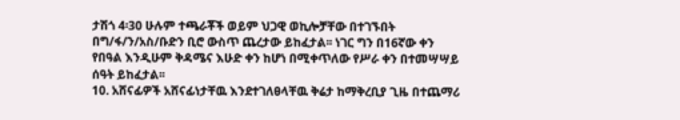ታሽጎ 4፡30 ሁሉም ተጫራቾች ወይም ህጋዊ ወኪሎቻቸው በተገኙበት በግ/ፋ/ን/አስ/ቡድን ቢሮ ውስጥ ጨረታው ይከፈታል፡፡ ነገር ግን በ16ኛው ቀን የበዓል እንዲሁም ቅዳሜና እሁድ ቀን ከሆነ በሚቀጥለው የሥራ ቀን በተመሣሣይ ሰዓት ይከፈታል፡፡
10. አሸናፊዎች አሸናፊነታቸዉ እንደተገለፀላቸዉ ቅሬታ ከማቅረቢያ ጊዜ በተጨማሪ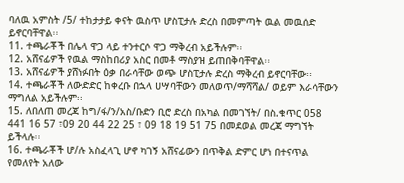ባለዉ አምስት /5/ ተከታታይ ቀናት ዉስጥ ሆስፒታሉ ድረስ በመምጣት ዉል መዉሰድ ይኖርባቸዋል፡፡
11. ተጫራቾች በሌላ ዋጋ ላይ ተንተርሶ ዋጋ ማቅረብ አይችሉም፡፡
12. አሸናፊዎች የዉል ማስከበሪያ አስር በመቶ ማስያዝ ይጠበቅባቸዋል፡፡
13. አሸናፊዎች ያሸነፉበት ዕቃ በራሳቸው ወጭ ሆስፒታሉ ድረስ ማቅረብ ይኖርባቸው፡፡
14. ተጫራቾች ለውድድር ከቀረቡ በኋላ ሀሣባቸውን መለወጥ/ማሻሻል/ ወይም እራሳቸውን ማግለል አይችሉም፡፡
15. ለበለጠ መረጃ ከግ/ፋ/ን/አስ/ቡድን ቢሮ ድረስ በአካል በመገኘት/ በስ.ቁጥር 058 441 16 57 ፣09 20 44 22 25 ፣ 09 18 19 51 75 በመደወል መረጃ ማግኘት ይችላሉ፡፡
16. ተጫራቾች ሆ/ሉ አስፈላጊ ሆኖ ካገኝ አሸናፊውን በጥቅል ድምር ሆነ በተናጥል የመለየት አለው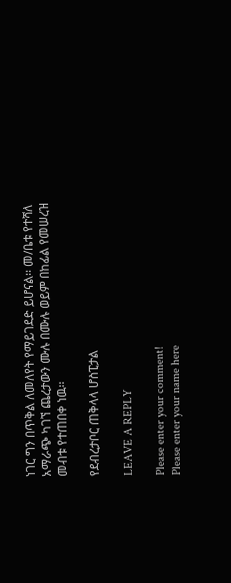ነገር ግን በጥቅል ለመለየት የማይገደድ ይሆናል፡፡ መ/ቤቱ የተሻለ አማራጭ ካገኘ ጨረታውን ሙሉ በሙሉ ወይም በከፊል የመሠረዝ መብቱ የተጠበቀ ነዉ፡፡

የደብረታቦር ጠቅላላ ሆስፒታል

LEAVE A REPLY

Please enter your comment!
Please enter your name here